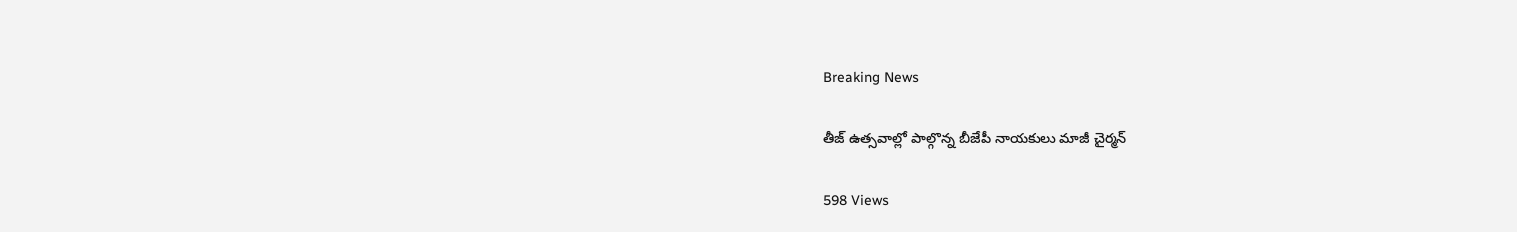Breaking News

తీజ్ ఉత్సవాల్లో పాల్గొన్న బీజేపీ నాయకులు మాజీ చైర్మన్

598 Views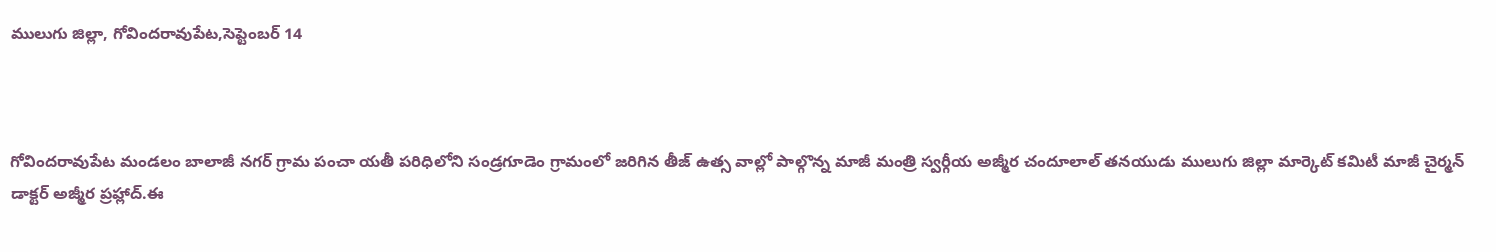ములుగు జిల్లా, గోవిందరావుపేట,సెప్టెంబర్ 14



గోవిందరావుపేట మండలం బాలాజీ నగర్ గ్రామ పంచా యతీ పరిధిలోని సండ్రగూడెం గ్రామంలో జరిగిన తీజ్ ఉత్స వాల్లో పాల్గొన్న మాజీ మంత్రి స్వర్గీయ అజ్మీర చందూలాల్ తనయుడు ములుగు జిల్లా మార్కెట్ కమిటీ మాజీ చైర్మన్ డాక్టర్ అజ్మీర ప్రహ్లాద్.ఈ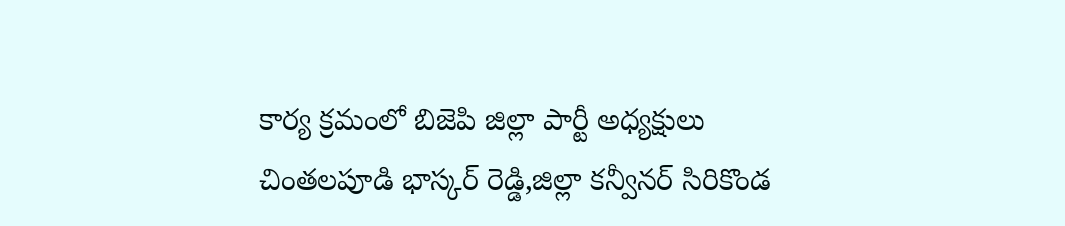కార్య క్రమంలో బిజెపి జిల్లా పార్టీ అధ్యక్షులు చింతలపూడి భాస్కర్ రెడ్డి,జిల్లా కన్వీనర్ సిరికొండ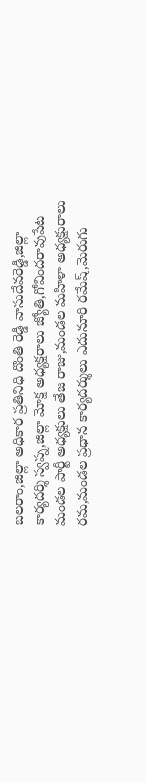బలరాం,జిల్లా అధికార ప్రతినిధి దొంతి రెడ్డి వాసుదేవరెడ్డి,జిల్లా కార్యదర్శి స్వప్న,జిల్లా మోక్ష అధ్యక్షరాలు జ్యోతి,గోవిందరావుపేట మండల పార్టీ అధ్యక్షులు తేజ రాజు,మండల మహిళా అధ్యక్షురాలు రమ,మండల ప్రధాన కార్యదర్శులు ఎదునూరి రమేష్,మెరుగు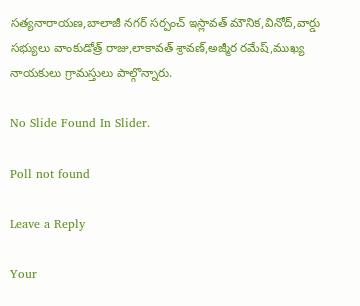సత్యనారాయణ,బాలాజీ నగర్ సర్పంచ్ ఇస్లావత్ మౌనిక,వినోద్,వార్డు సభ్యులు వాంకుడోత్ర్ రాజు,లాకావత్ శ్రావణ్,అజ్మీర రమేష్,ముఖ్య నాయకులు గ్రామస్తులు పాల్గొన్నారు.

No Slide Found In Slider.

Poll not found

Leave a Reply

Your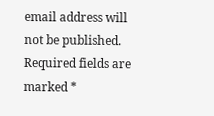email address will not be published. Required fields are marked *